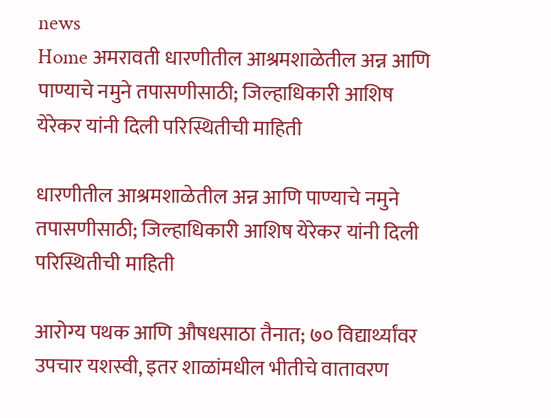news
Home अमरावती धारणीतील आश्रमशाळेतील अन्न आणि पाण्याचे नमुने तपासणीसाठी; जिल्हाधिकारी आशिष येरेकर यांनी दिली परिस्थितीची माहिती

धारणीतील आश्रमशाळेतील अन्न आणि पाण्याचे नमुने तपासणीसाठी; जिल्हाधिकारी आशिष येरेकर यांनी दिली परिस्थितीची माहिती

आरोग्य पथक आणि औषधसाठा तैनात; ७० विद्यार्थ्यांवर उपचार यशस्वी, इतर शाळांमधील भीतीचे वातावरण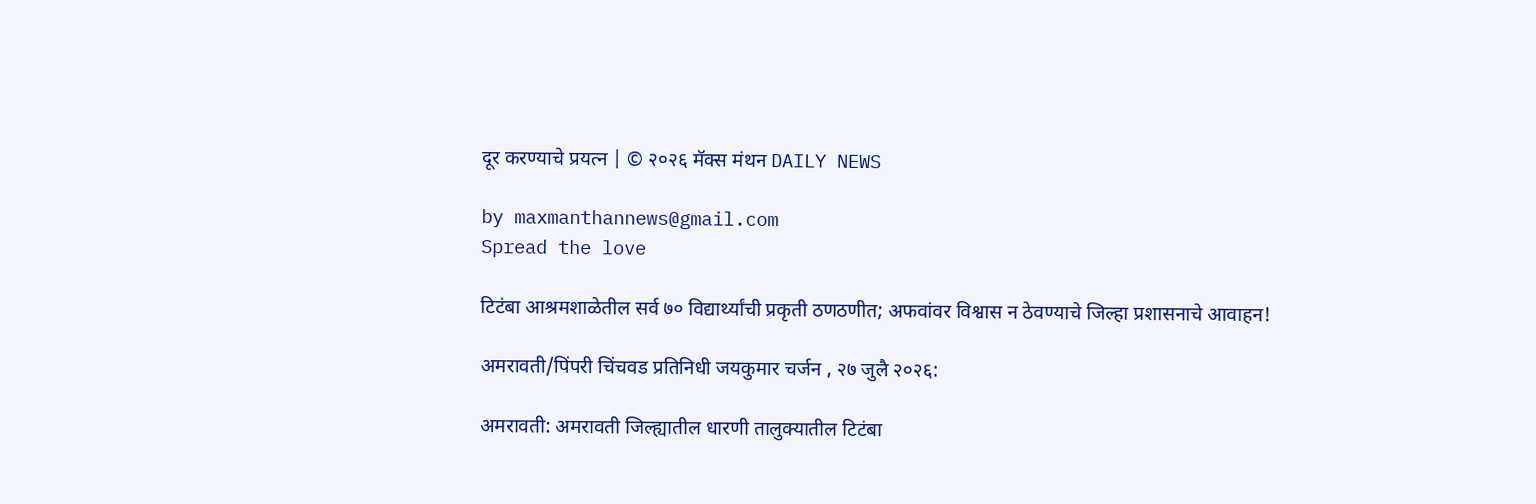दूर करण्याचे प्रयत्न | © २०२६ मॅक्स मंथन DAILY NEWS

by maxmanthannews@gmail.com
Spread the love

टिटंबा आश्रमशाळेतील सर्व ७० विद्यार्थ्यांची प्रकृती ठणठणीत; अफवांवर विश्वास न ठेवण्याचे जिल्हा प्रशासनाचे आवाहन!

अमरावती/पिंपरी चिंचवड प्रतिनिधी जयकुमार चर्जन , २७ जुलै २०२६:

अमरावती: अमरावती जिल्ह्यातील धारणी तालुक्यातील टिटंबा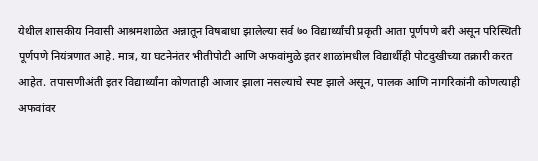येथील शासकीय निवासी आश्रमशाळेत अन्नातून विषबाधा झालेल्या सर्व ७० विद्यार्थ्यांची प्रकृती आता पूर्णपणे बरी असून परिस्थिती पूर्णपणे नियंत्रणात आहे. मात्र, या घटनेनंतर भीतीपोटी आणि अफवांमुळे इतर शाळांमधील विद्यार्थीही पोटदुखीच्या तक्रारी करत आहेत. तपासणीअंती इतर विद्यार्थ्यांना कोणताही आजार झाला नसल्याचे स्पष्ट झाले असून, पालक आणि नागरिकांनी कोणत्याही अफवांवर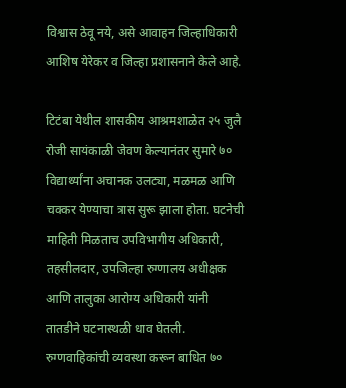विश्वास ठेवू नये, असे आवाहन जिल्हाधिकारी आशिष येरेकर व जिल्हा प्रशासनाने केले आहे.

टिटंबा येथील शासकीय आश्रमशाळेत २५ जुलै रोजी सायंकाळी जेवण केल्यानंतर सुमारे ७० विद्यार्थ्यांना अचानक उलट्या, मळमळ आणि चक्कर येण्याचा त्रास सुरू झाला होता. घटनेची माहिती मिळताच उपविभागीय अधिकारी, तहसीलदार, उपजिल्हा रुग्णालय अधीक्षक आणि तालुका आरोग्य अधिकारी यांनी तातडीने घटनास्थळी धाव घेतली. रुग्णवाहिकांची व्यवस्था करून बाधित ७०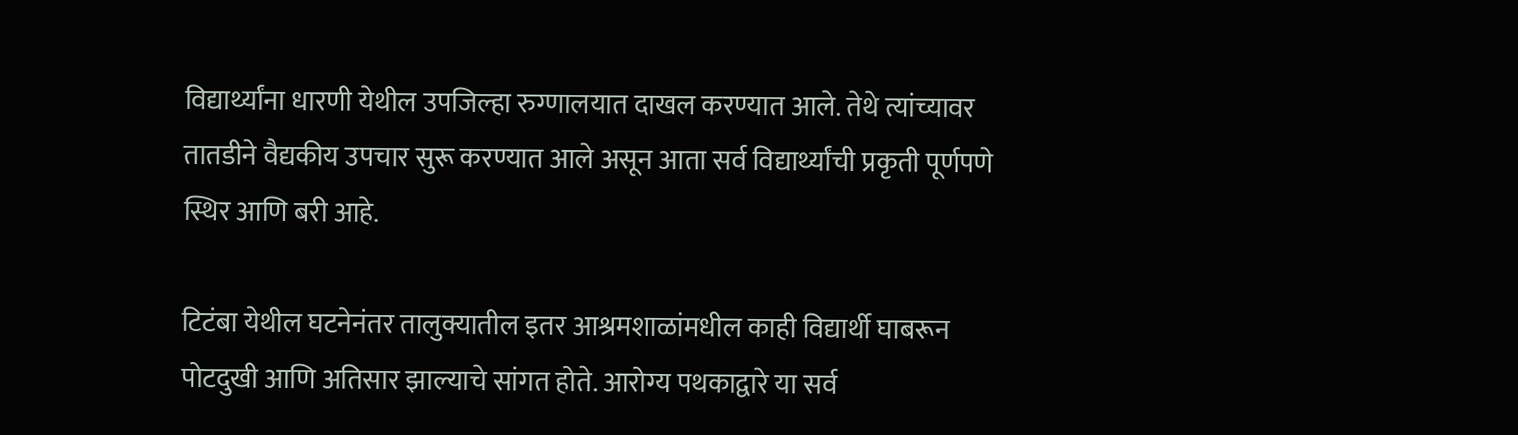विद्यार्थ्यांना धारणी येथील उपजिल्हा रुग्णालयात दाखल करण्यात आले. तेथे त्यांच्यावर तातडीने वैद्यकीय उपचार सुरू करण्यात आले असून आता सर्व विद्यार्थ्यांची प्रकृती पूर्णपणे स्थिर आणि बरी आहे.

टिटंबा येथील घटनेनंतर तालुक्यातील इतर आश्रमशाळांमधील काही विद्यार्थी घाबरून पोटदुखी आणि अतिसार झाल्याचे सांगत होते. आरोग्य पथकाद्वारे या सर्व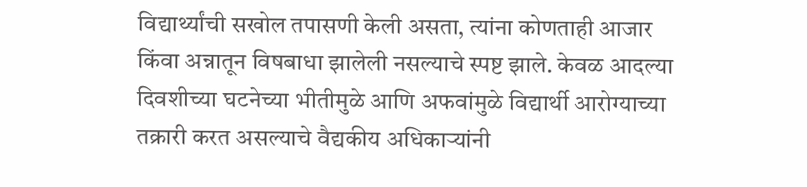विद्यार्थ्यांची सखोल तपासणी केली असता, त्यांना कोणताही आजार किंवा अन्नातून विषबाधा झालेली नसल्याचे स्पष्ट झाले. केवळ आदल्या दिवशीच्या घटनेच्या भीतीमुळे आणि अफवांमुळे विद्यार्थी आरोग्याच्या तक्रारी करत असल्याचे वैद्यकीय अधिकाऱ्यांनी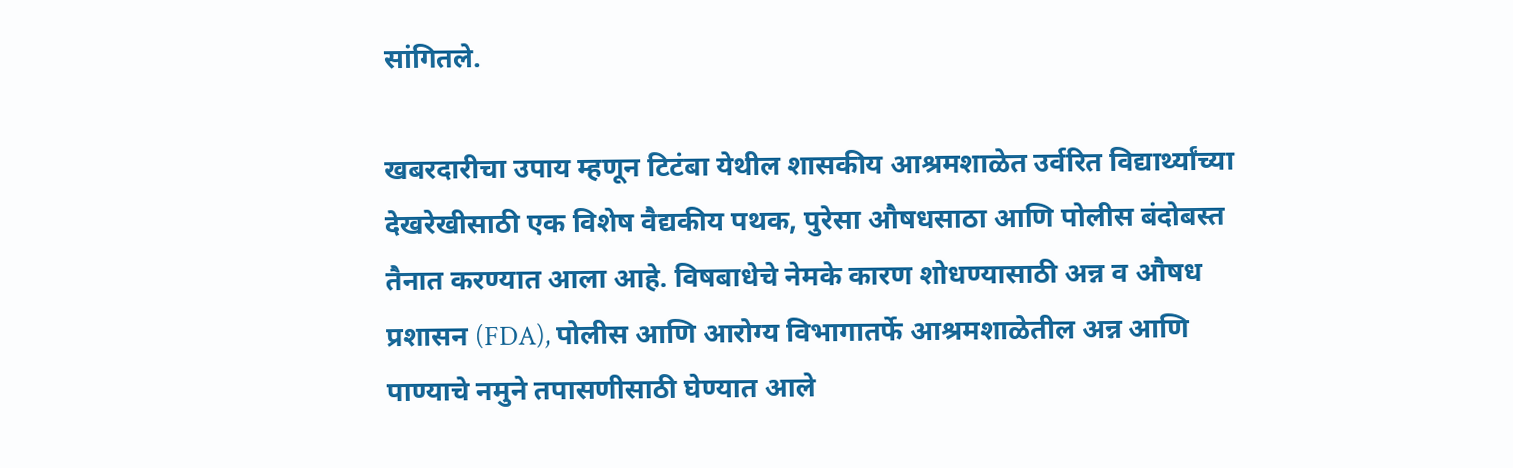सांगितले.

खबरदारीचा उपाय म्हणून टिटंबा येथील शासकीय आश्रमशाळेत उर्वरित विद्यार्थ्यांच्या देखरेखीसाठी एक विशेष वैद्यकीय पथक, पुरेसा औषधसाठा आणि पोलीस बंदोबस्त तैनात करण्यात आला आहे. विषबाधेचे नेमके कारण शोधण्यासाठी अन्न व औषध प्रशासन (FDA), पोलीस आणि आरोग्य विभागातर्फे आश्रमशाळेतील अन्न आणि पाण्याचे नमुने तपासणीसाठी घेण्यात आले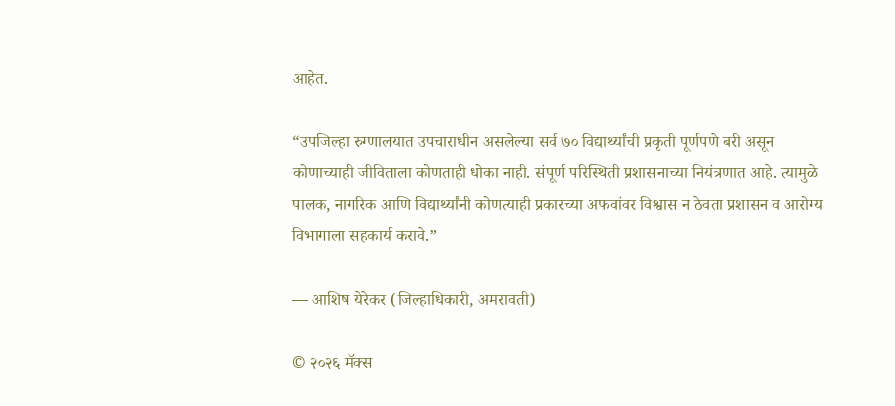आहेत.

“उपजिल्हा रुग्णालयात उपचाराधीन असलेल्या सर्व ७० विद्यार्थ्यांची प्रकृती पूर्णपणे बरी असून कोणाच्याही जीविताला कोणताही धोका नाही. संपूर्ण परिस्थिती प्रशासनाच्या नियंत्रणात आहे. त्यामुळे पालक, नागरिक आणि विद्यार्थ्यांनी कोणत्याही प्रकारच्या अफवांवर विश्वास न ठेवता प्रशासन व आरोग्य विभागाला सहकार्य करावे.”

— आशिष येरेकर (जिल्हाधिकारी, अमरावती)

© २०२६ मॅक्स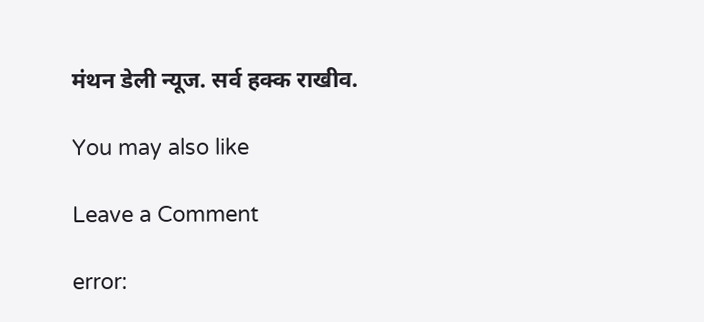मंथन डेली न्यूज. सर्व हक्क राखीव.

You may also like

Leave a Comment

error: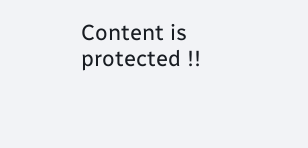Content is protected !!